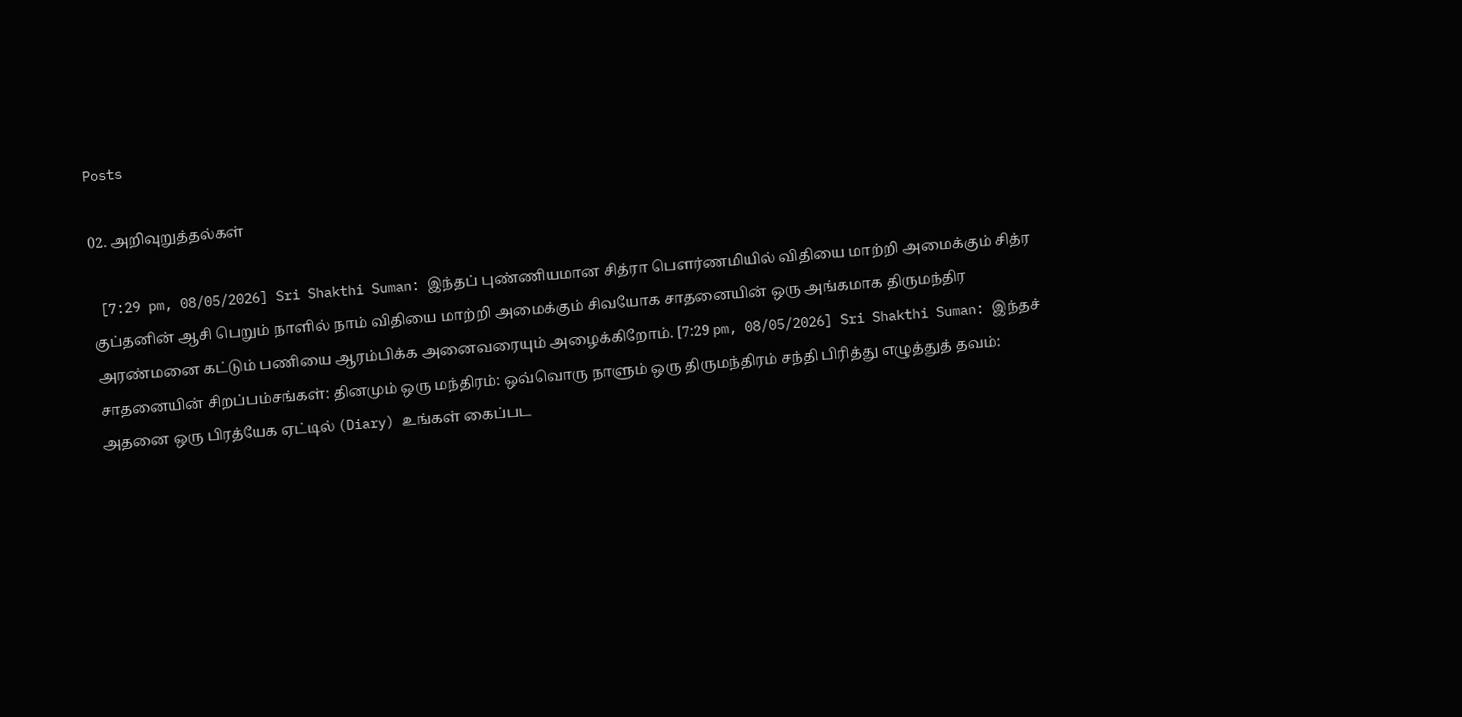Posts

02. அறிவுறுத்தல்கள்

 [7:29 pm, 08/05/2026] Sri Shakthi Suman: இந்தப் புண்ணியமான சித்ரா பௌர்ணமியில் விதியை மாற்றி அமைக்கும் சித்ர குப்தனின் ஆசி பெறும் நாளில் நாம் விதியை மாற்றி அமைக்கும் சிவயோக சாதனையின் ஒரு அங்கமாக திருமந்திர அரண்மனை கட்டும் பணியை ஆரம்பிக்க அனைவரையும் அழைக்கிறோம். [7:29 pm, 08/05/2026] Sri Shakthi Suman: இந்தச் சாதனையின் சிறப்பம்சங்கள்: தினமும் ஒரு மந்திரம்: ஒவ்வொரு நாளும் ஒரு திருமந்திரம் சந்தி பிரித்து எழுத்துத் தவம்: அதனை ஒரு பிரத்யேக ஏட்டில் (Diary) உங்கள் கைப்பட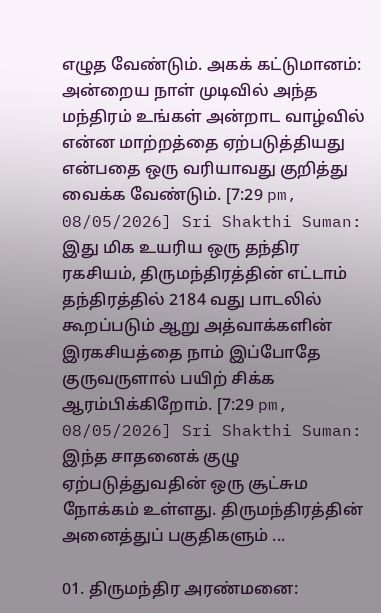எழுத வேண்டும். அகக் கட்டுமானம்: அன்றைய நாள் முடிவில் அந்த மந்திரம் உங்கள் அன்றாட வாழ்வில் என்ன மாற்றத்தை ஏற்படுத்தியது என்பதை ஒரு வரியாவது குறித்து வைக்க வேண்டும். [7:29 pm, 08/05/2026] Sri Shakthi Suman: இது மிக உயரிய ஒரு தந்திர ரகசியம், திருமந்திரத்தின் எட்டாம் தந்திரத்தில் 2184 வது பாடலில் கூறப்படும் ஆறு அத்வாக்களின் இரகசியத்தை நாம் இப்போதே குருவருளால் பயிற் சிக்க ஆரம்பிக்கிறோம். [7:29 pm, 08/05/2026] Sri Shakthi Suman: இந்த சாதனைக் குழு ஏற்படுத்துவதின் ஒரு சூட்சும நோக்கம் உள்ளது. திருமந்திரத்தின் அனைத்துப் பகுதிகளும் ...

01. திருமந்திர அரண்மனை: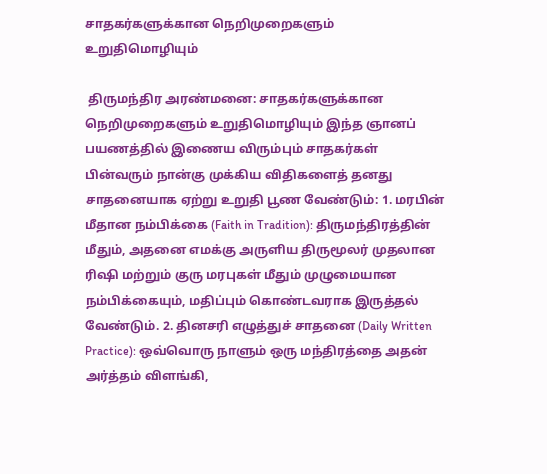சாதகர்களுக்கான நெறிமுறைகளும் உறுதிமொழியும்

 திருமந்திர அரண்மனை: சாதகர்களுக்கான நெறிமுறைகளும் உறுதிமொழியும் இந்த ஞானப் பயணத்தில் இணைய விரும்பும் சாதகர்கள் பின்வரும் நான்கு முக்கிய விதிகளைத் தனது சாதனையாக ஏற்று உறுதி பூண வேண்டும்: 1. மரபின் மீதான நம்பிக்கை (Faith in Tradition): திருமந்திரத்தின் மீதும், அதனை எமக்கு அருளிய திருமூலர் முதலான ரிஷி மற்றும் குரு மரபுகள் மீதும் முழுமையான நம்பிக்கையும், மதிப்பும் கொண்டவராக இருத்தல் வேண்டும். 2. தினசரி எழுத்துச் சாதனை (Daily Written Practice): ஒவ்வொரு நாளும் ஒரு மந்திரத்தை அதன் அர்த்தம் விளங்கி,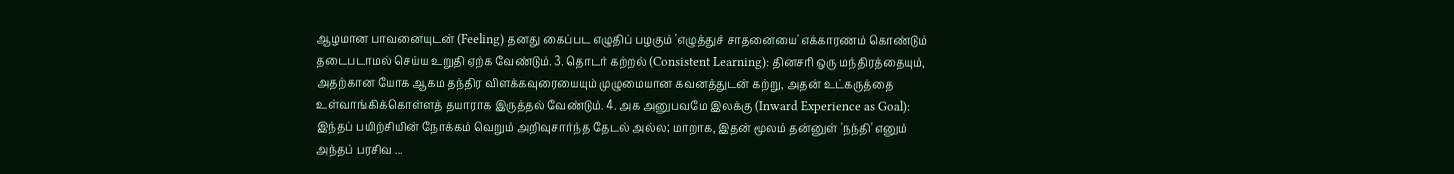ஆழமான பாவனையுடன் (Feeling) தனது கைப்பட எழுதிப் பழகும் 'எழுத்துச் சாதனையை' எக்காரணம் கொண்டும் தடைபடாமல் செய்ய உறுதி ஏற்க வேண்டும். 3. தொடர் கற்றல் (Consistent Learning): தினசரி ஒரு மந்திரத்தையும், அதற்கான யோக ஆகம தந்திர விளக்கவுரையையும் முழுமையான கவனத்துடன் கற்று, அதன் உட்கருத்தை உள்வாங்கிக்கொள்ளத் தயாராக இருத்தல் வேண்டும். 4. அக அனுபவமே இலக்கு (Inward Experience as Goal): இந்தப் பயிற்சியின் நோக்கம் வெறும் அறிவுசார்ந்த தேடல் அல்ல; மாறாக, இதன் மூலம் தன்னுள் 'நந்தி' எனும் அந்தப் பரசிவ ...